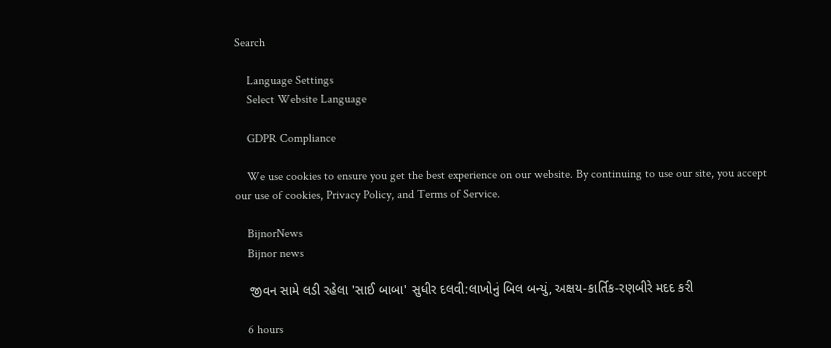Search

    Language Settings
    Select Website Language

    GDPR Compliance

    We use cookies to ensure you get the best experience on our website. By continuing to use our site, you accept our use of cookies, Privacy Policy, and Terms of Service.

    BijnorNews
    Bijnor news

    જીવન સામે લડી રહેલા 'સાઈ બાબા' સુધીર દલવી:લાખોનું બિલ બન્યું, અક્ષય-કાર્તિક-રણબીરે મદદ કરી

    6 hours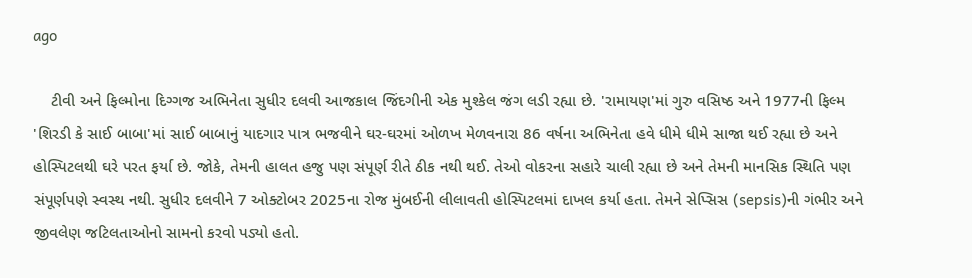ago

    ટીવી અને ફિલ્મોના દિગ્ગજ અભિનેતા સુધીર દલવી આજકાલ જિંદગીની એક મુશ્કેલ જંગ લડી રહ્યા છે. 'રામાયણ'માં ગુરુ વસિષ્ઠ અને 1977ની ફિલ્મ 'શિરડી કે સાઈ બાબા'માં સાઈ બાબાનું યાદગાર પાત્ર ભજવીને ઘર-ઘરમાં ઓળખ મેળવનારા 86 વર્ષના અભિનેતા હવે ધીમે ધીમે સાજા થઈ રહ્યા છે અને હોસ્પિટલથી ઘરે પરત ફર્યા છે. જોકે, તેમની હાલત હજુ પણ સંપૂર્ણ રીતે ઠીક નથી થઈ. તેઓ વોકરના સહારે ચાલી રહ્યા છે અને તેમની માનસિક સ્થિતિ પણ સંપૂર્ણપણે સ્વસ્થ નથી. સુધીર દલવીને 7 ઓક્ટોબર 2025ના રોજ મુંબઈની લીલાવતી હોસ્પિટલમાં દાખલ કર્યા હતા. તેમને સેપ્સિસ (sepsis)ની ગંભીર અને જીવલેણ જટિલતાઓનો સામનો કરવો પડ્યો હતો.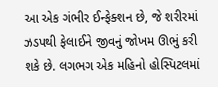આ એક ગંભીર ઈન્ફેક્શન છે, જે શરીરમાં ઝડપથી ફેલાઈને જીવનું જોખમ ઊભું કરી શકે છે. લગભગ એક મહિનો હોસ્પિટલમાં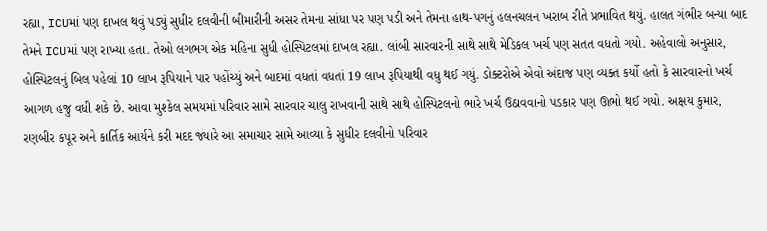રહ્યા, ICUમાં પણ દાખલ થવું પડ્યું સુધીર દલવીની બીમારીની અસર તેમના સાંધા પર પણ પડી અને તેમના હાથ-પગનું હલનચલન ખરાબ રીતે પ્રભાવિત થયું. હાલત ગંભીર બન્યા બાદ તેમને ICUમાં પણ રાખ્યા હતા. તેઓ લગભગ એક મહિના સુધી હોસ્પિટલમાં દાખલ રહ્યા. લાંબી સારવારની સાથે સાથે મેડિકલ ખર્ચ પણ સતત વધતો ગયો. અહેવાલો અનુસાર, હોસ્પિટલનું બિલ પહેલાં 10 લાખ રૂપિયાને પાર પહોંચ્યું અને બાદમાં વધતાં વધતાં 19 લાખ રૂપિયાથી વધુ થઈ ગયું. ડોક્ટરોએ એવો અંદાજ પણ વ્યક્ત કર્યો હતો કે સારવારનો ખર્ચ આગળ હજુ વધી શકે છે. આવા મુશ્કેલ સમયમાં પરિવાર સામે સારવાર ચાલુ રાખવાની સાથે સાથે હોસ્પિટલનો ભારે ખર્ચ ઉઠાવવાનો પડકાર પણ ઊભો થઈ ગયો. અક્ષય કુમાર, રણબીર કપૂર અને કાર્તિક આર્યને કરી મદદ જ્યારે આ સમાચાર સામે આવ્યા કે સુધીર દલવીનો પરિવાર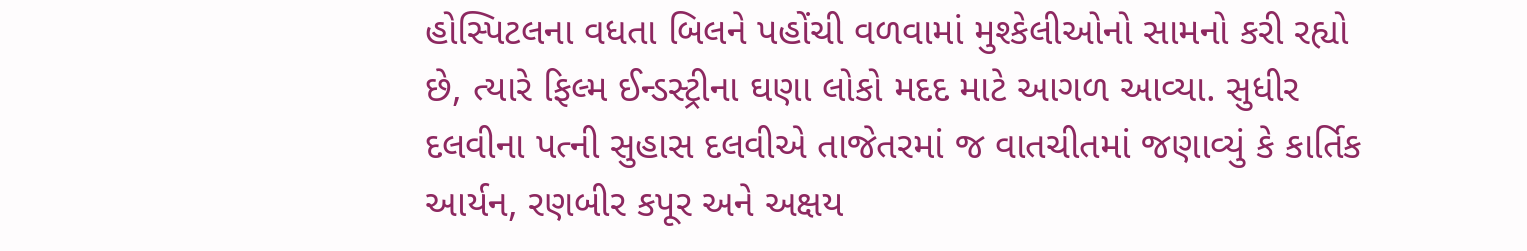હોસ્પિટલના વધતા બિલને પહોંચી વળવામાં મુશ્કેલીઓનો સામનો કરી રહ્યો છે, ત્યારે ફિલ્મ ઈન્ડસ્ટ્રીના ઘણા લોકો મદદ માટે આગળ આવ્યા. સુધીર દલવીના પત્ની સુહાસ દલવીએ તાજેતરમાં જ વાતચીતમાં જણાવ્યું કે કાર્તિક આર્યન, રણબીર કપૂર અને અક્ષય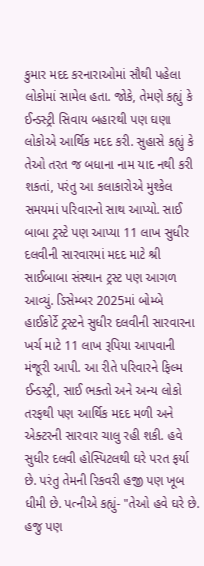કુમાર મદદ કરનારાઓમાં સૌથી પહેલા લોકોમાં સામેલ હતા. જોકે, તેમણે કહ્યું કે ઈન્ડસ્ટ્રી સિવાય બહારથી પણ ઘણા લોકોએ આર્થિક મદદ કરી. સુહાસે કહ્યું કે તેઓ તરત જ બધાના નામ યાદ નથી કરી શકતાં, પરંતુ આ કલાકારોએ મુશ્કેલ સમયમાં પરિવારનો સાથ આપ્યો. સાઈ બાબા ટ્રસ્ટે પણ આપ્યા 11 લાખ સુધીર દલવીની સારવારમાં મદદ માટે શ્રી સાઈબાબા સંસ્થાન ટ્રસ્ટ પણ આગળ આવ્યું. ડિસેમ્બર 2025માં બોમ્બે હાઈકોર્ટે ટ્રસ્ટને સુધીર દલવીની સારવારના ખર્ચ માટે 11 લાખ રૂપિયા આપવાની મંજૂરી આપી. આ રીતે પરિવારને ફિલ્મ ઈન્ડસ્ટ્રી, સાઈ ભક્તો અને અન્ય લોકો તરફથી પણ આર્થિક મદદ મળી અને એક્ટરની સારવાર ચાલુ રહી શકી. હવે સુધીર દલવી હોસ્પિટલથી ઘરે પરત ફર્યા છે. પરંતુ તેમની રિકવરી હજી પણ ખૂબ ધીમી છે. પત્નીએ કહ્યું- "તેઓ હવે ઘરે છે. હજુ પણ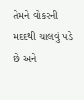તેમને વોકરની મદદથી ચાલવું પડે છે અને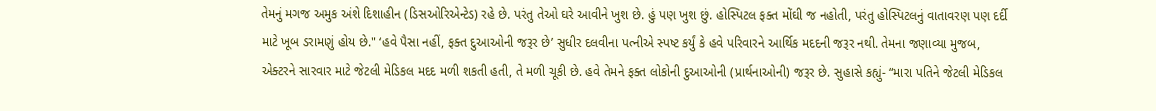તેમનું મગજ અમુક અંશે દિશાહીન (ડિસઓરિએન્ટેડ) રહે છે. પરંતુ તેઓ ઘરે આવીને ખુશ છે. હું પણ ખુશ છું. હોસ્પિટલ ફક્ત મોંઘી જ નહોતી, પરંતુ હોસ્પિટલનું વાતાવરણ પણ દર્દી માટે ખૂબ ડરામણું હોય છે." ‘હવે પૈસા નહીં, ફક્ત દુઆઓની જરૂર છે’ સુધીર દલવીના પત્નીએ સ્પષ્ટ કર્યું કે હવે પરિવારને આર્થિક મદદની જરૂર નથી. તેમના જણાવ્યા મુજબ, એક્ટરને સારવાર માટે જેટલી મેડિકલ મદદ મળી શકતી હતી, તે મળી ચૂકી છે. હવે તેમને ફક્ત લોકોની દુઆઓની (પ્રાર્થનાઓની) જરૂર છે. સુહાસે કહ્યું- “મારા પતિને જેટલી મેડિકલ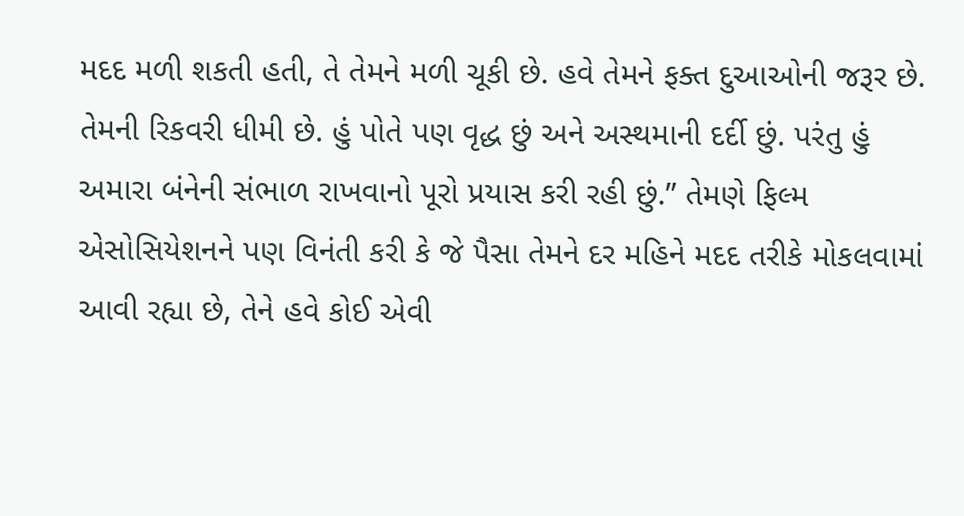મદદ મળી શકતી હતી, તે તેમને મળી ચૂકી છે. હવે તેમને ફક્ત દુઆઓની જરૂર છે. તેમની રિકવરી ધીમી છે. હું પોતે પણ વૃદ્ધ છું અને અસ્થમાની દર્દી છું. પરંતુ હું અમારા બંનેની સંભાળ રાખવાનો પૂરો પ્રયાસ કરી રહી છું.” તેમણે ફિલ્મ એસોસિયેશનને પણ વિનંતી કરી કે જે પૈસા તેમને દર મહિને મદદ તરીકે મોકલવામાં આવી રહ્યા છે, તેને હવે કોઈ એવી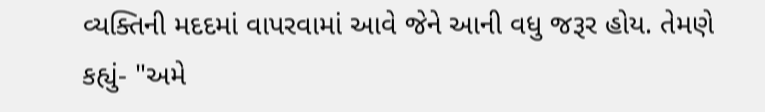વ્યક્તિની મદદમાં વાપરવામાં આવે જેને આની વધુ જરૂર હોય. તેમણે કહ્યું- "અમે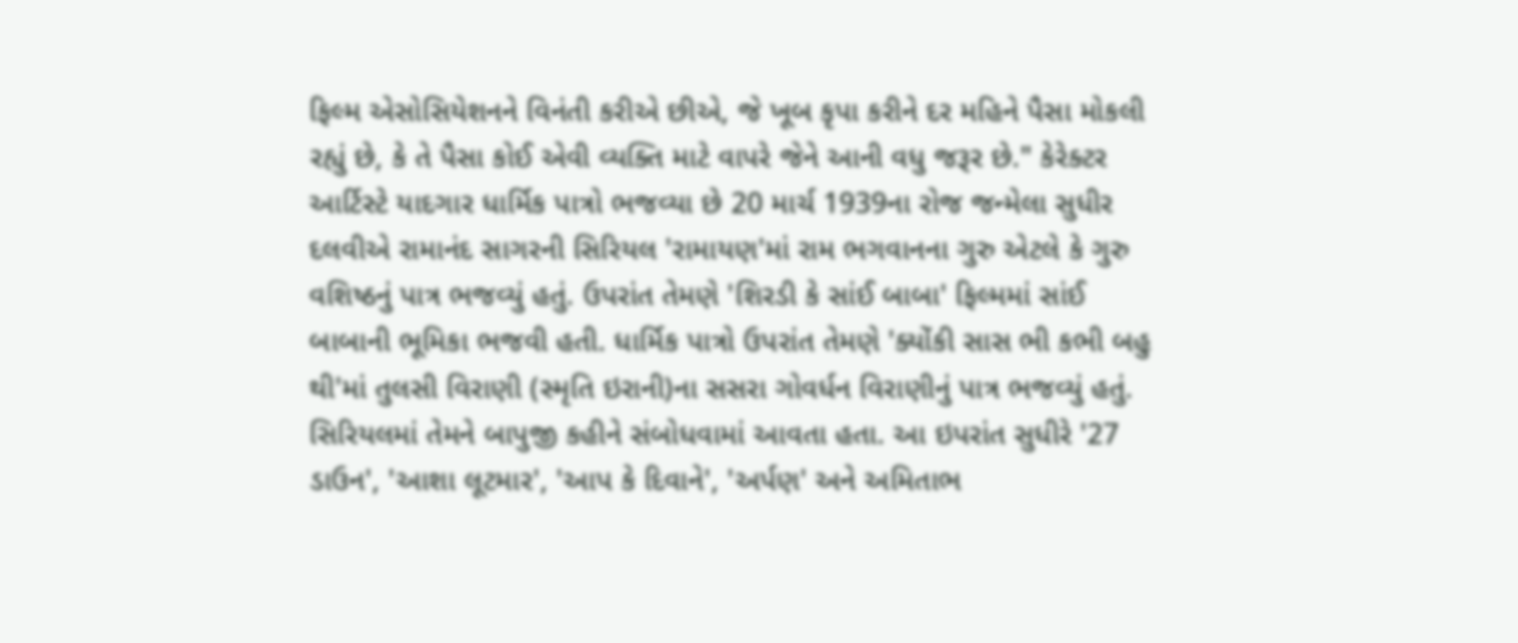ફિલ્મ એસોસિયેશનને વિનંતી કરીએ છીએ, જે ખૂબ કૃપા કરીને દર મહિને પૈસા મોકલી રહ્યું છે, કે તે પૈસા કોઈ એવી વ્યક્તિ માટે વાપરે જેને આની વધુ જરૂર છે." કેરેક્ટર આર્ટિસ્ટે યાદગાર ધાર્મિક પાત્રો ભજવ્યા છે 20 માર્ચ 1939ના રોજ જન્મેલા સુધીર દલવીએ રામાનંદ સાગરની સિરિયલ 'રામાયણ'માં રામ ભગવાનના ગુરુ એટલે કે ગુરુ વશિષ્ઠનું પાત્ર ભજવ્યું હતું. ઉપરાંત તેમણે 'શિરડી કે સાંઈ બાબા' ફિલ્મમાં સાંઈ બાબાની ભૂમિકા ભજવી હતી. ધાર્મિક પાત્રો ઉપરાંત તેમણે 'ક્યોંકી સાસ ભી કભી બહુ થી'માં તુલસી વિરાણી (સ્મૃતિ ઇરાની)ના સસરા ગોવર્ધન વિરાણીનું પાત્ર ભજવ્યું હતું. સિરિયલમાં તેમને બાપુજી કહીને સંબોધવામાં આવતા હતા. આ ઇપરાંત સુધીરે '27 ડાઉન', 'આશા લૂટમાર', 'આપ કે દિવાને', 'અર્પણ' અને અમિતાભ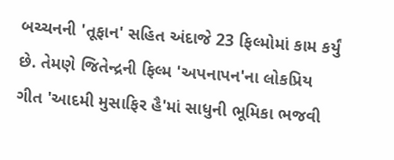બચ્ચનની 'તૂફાન' સહિત અંદાજે 23 ફિલ્મોમાં કામ કર્યું છે. તેમણે જિતેન્દ્રની ફિલ્મ 'અપનાપન'ના લોકપ્રિય ગીત 'આદમી મુસાફિર હૈ'માં સાધુની ભૂમિકા ભજવી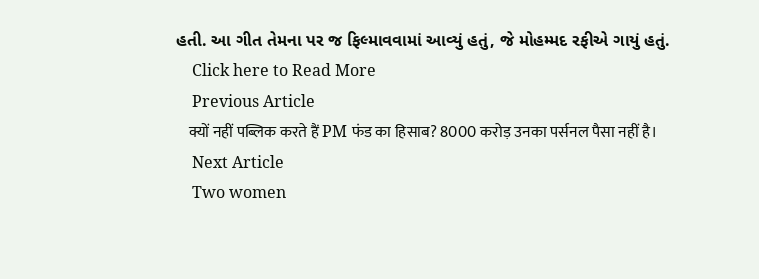હતી. આ ગીત તેમના પર જ ફિલ્માવવામાં આવ્યું હતું, જે મોહમ્મદ રફીએ ગાયું હતું.
    Click here to Read More
    Previous Article
    क्यों नहीं पब्लिक करते हैं PM फंड का हिसाब? 8000 करोड़ उनका पर्सनल पैसा नहीं है।
    Next Article
    Two women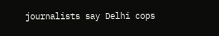journalists say Delhi cops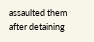assaulted them after detaining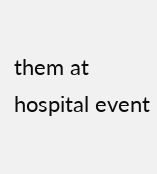them at hospital event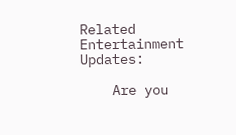Related Entertainment Updates:

    Are you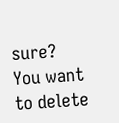sure? You want to delete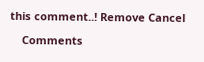this comment..! Remove Cancel

    Comments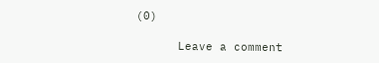(0)

      Leave a comment